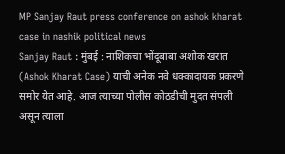MP Sanjay Raut press conference on ashok kharat case in nashik political news
Sanjay Raut : मुंबई : नाशिकचा भोंदूबाबा अशोक खरात (Ashok Kharat Case) याची अनेक नवे धक्कादायक प्रकरणे समोर येत आहे. आज त्याच्या पोलीस कोठडीची मुदत संपली असून त्याला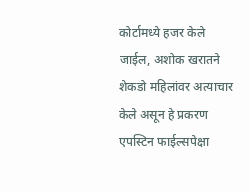कोर्टामध्ये हजर केले जाईल, अशोक खरातने शेकडो महिलांवर अत्याचार केले असून हे प्रकरण एपस्टिन फाईल्सपेक्षा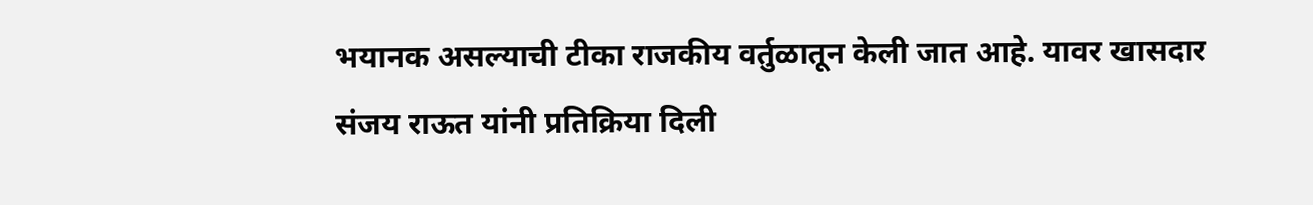भयानक असल्याची टीका राजकीय वर्तुळातून केली जात आहे. यावर खासदार संजय राऊत यांनी प्रतिक्रिया दिली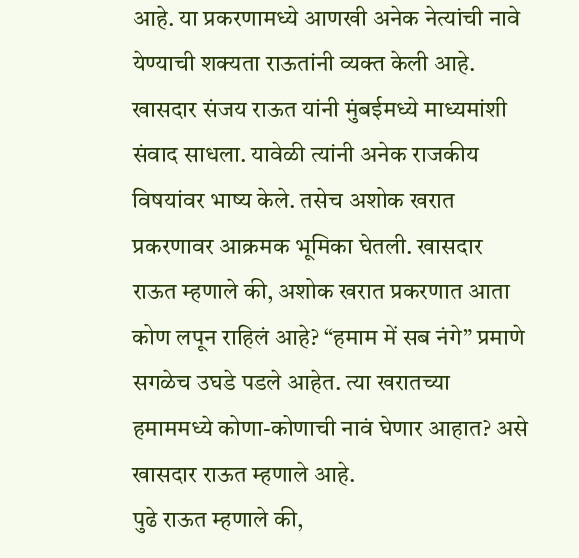आहे. या प्रकरणामध्ये आणखी अनेक नेत्यांची नावे येण्याची शक्यता राऊतांनी व्यक्त केली आहे.
खासदार संजय राऊत यांनी मुंबईमध्ये माध्यमांशी संवाद साधला. यावेळी त्यांनी अनेक राजकीय विषयांवर भाष्य केले. तसेच अशोक खरात प्रकरणावर आक्रमक भूमिका घेतली. खासदार राऊत म्हणाले की, अशोक खरात प्रकरणात आता कोण लपून राहिलं आहे? “हमाम में सब नंगे” प्रमाणे सगळेच उघडे पडले आहेत. त्या खरातच्या हमाममध्ये कोणा-कोणाची नावं घेणार आहात? असे खासदार राऊत म्हणाले आहे.
पुढे राऊत म्हणाले की,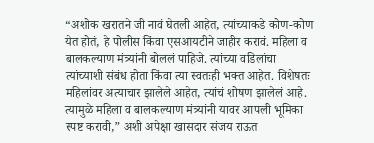“अशोक खरातने जी नावं घेतली आहेत, त्यांच्याकडे कोण-कोण येत होतं, हे पोलीस किंवा एसआयटीने जाहीर करावं. महिला व बालकल्याण मंत्र्यांनी बोललं पाहिजे. त्यांच्या वडिलांचा त्यांच्याशी संबंध होता किंवा त्या स्वतःही भक्त आहेत. विशेषतः महिलांवर अत्याचार झालेले आहेत, त्यांचं शोषण झालेलं आहे. त्यामुळे महिला व बालकल्याण मंत्र्यांनी यावर आपली भूमिका स्पष्ट करावी,” अशी अपेक्षा खासदार संजय राऊत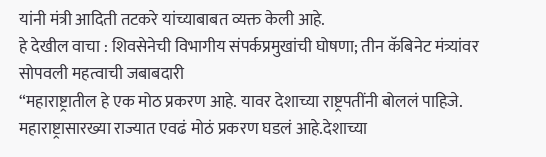यांनी मंत्री आदिती तटकरे यांच्याबाबत व्यक्त केली आहे.
हे देखील वाचा : शिवसेनेची विभागीय संपर्कप्रमुखांची घोषणा; तीन कॅबिनेट मंत्र्यांवर सोपवली महत्वाची जबाबदारी
“महाराष्ट्रातील हे एक मोठ प्रकरण आहे. यावर देशाच्या राष्ट्रपतींनी बोललं पाहिजे. महाराष्ट्रासारख्या राज्यात एवढं मोठं प्रकरण घडलं आहे.देशाच्या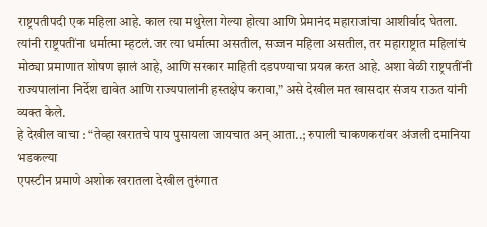राष्ट्रपतीपदी एक महिला आहे. काल त्या मथुरेला गेल्या होत्या आणि प्रेमानंद महाराजांचा आशीर्वाद घेतला. त्यांनी राष्ट्रपतींना धर्मात्मा म्हटलं.जर त्या धर्मात्मा असतील, सज्जन महिला असतील, तर महाराष्ट्रात महिलांचं मोठ्या प्रमाणात शोषण झालं आहे, आणि सरकार माहिती दडपण्याचा प्रयत्न करत आहे. अशा वेळी राष्ट्रपतींनी राज्यपालांना निर्देश द्यावेत आणि राज्यपालांनी हस्तक्षेप करावा,” असे देखील मत खासदार संजय राऊत यांनी व्यक्त केले.
हे देखील वाचा : “तेव्हा खरातचे पाय पुसायला जायचात अन् आता..; रुपाली चाकणकरांवर अंजली दमानिया भडकल्या
एपस्टीन प्रमाणे अशोक खरातला देखील तुरुंगात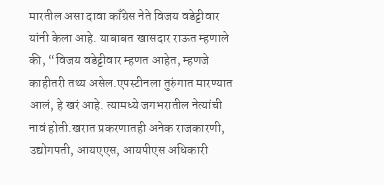मारतील असा दावा काँग्रेस नेते विजय वडेट्टीवार यांनी केला आहे. याबाबत खासदार राऊत म्हणाले की, “विजय वडेट्टीवार म्हणत आहेत, म्हणजे काहीतरी तथ्य असेल.एपस्टीनला तुरुंगात मारण्यात आलं, हे खरं आहे. त्यामध्ये जगभरातील नेत्यांची नावं होती.खरात प्रकरणातही अनेक राजकारणी, उद्योगपती, आयएएस, आयपीएस अधिकारी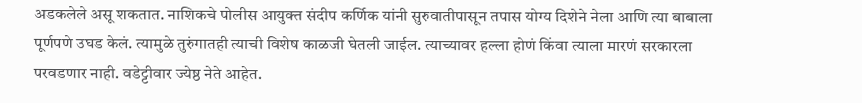अडकलेले असू शकतात. नाशिकचे पोलीस आयुक्त संदीप कर्णिक यांनी सुरुवातीपासून तपास योग्य दिशेने नेला आणि त्या बाबाला पूर्णपणे उघड केलं. त्यामुळे तुरुंगातही त्याची विशेष काळजी घेतली जाईल. त्याच्यावर हल्ला होणं किंवा त्याला मारणं सरकारला परवडणार नाही. वडेट्टीवार ज्येष्ठ नेते आहेत.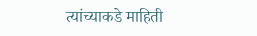त्यांच्याकडे माहिती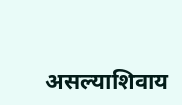असल्याशिवाय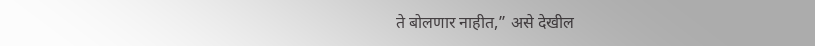ते बोलणार नाहीत,” असे देखील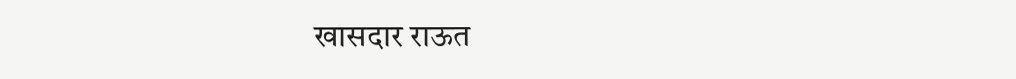खासदार राऊत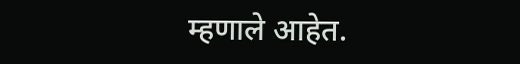म्हणाले आहेत.